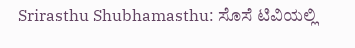Srirasthu Shubhamasthu: ಸೊಸೆ ಟಿವಿಯಲ್ಲಿ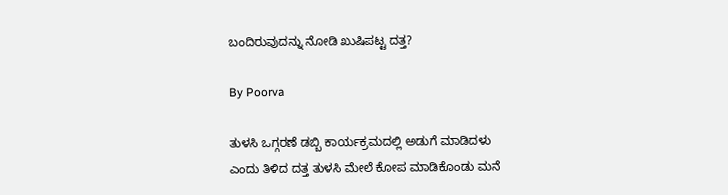ಬಂದಿರುವುದನ್ನು ನೋಡಿ ಖುಷಿಪಟ್ಟ ದತ್ತ?

By Poorva

ತುಳಸಿ ಒಗ್ಗರಣೆ ಡಬ್ಬಿ ಕಾರ್ಯಕ್ರಮದಲ್ಲಿ ಅಡುಗೆ ಮಾಡಿದಳು ಎಂದು ತಿಳಿದ ದತ್ತ ತುಳಸಿ ಮೇಲೆ ಕೋಪ ಮಾಡಿಕೊಂಡು ಮನೆ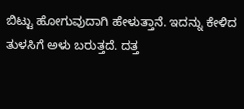ಬಿಟ್ಟು ಹೋಗುವುದಾಗಿ ಹೇಳುತ್ತಾನೆ. ಇದನ್ನು ಕೇಳಿದ ತುಳಸಿಗೆ ಅಳು ಬರುತ್ತದೆ. ದತ್ತ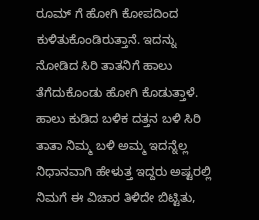ರೂಮ್ ಗೆ ಹೋಗಿ ಕೋಪದಿಂದ ಕುಳಿತುಕೊಂಡಿರುತ್ತಾನೆ. ಇದನ್ನು ನೋಡಿದ ಸಿರಿ ತಾತನಿಗೆ ಹಾಲು ತೆಗೆದುಕೊಂಡು ಹೋಗಿ ಕೊಡುತ್ತಾಳೆ. ಹಾಲು ಕುಡಿದ ಬಳಿಕ ದತ್ತನ ಬಳಿ ಸಿರಿ ತಾತಾ ನಿಮ್ಮ ಬಳಿ ಅಮ್ಮ ಇದನ್ನೆಲ್ಲ ನಿಧಾನವಾಗಿ ಹೇಳುತ್ತ ಇದ್ದರು ಅಷ್ಟರಲ್ಲಿ ನಿಮಗೆ ಈ ವಿಚಾರ ತಿಳಿದೇ ಬಿಟ್ಟಿತು,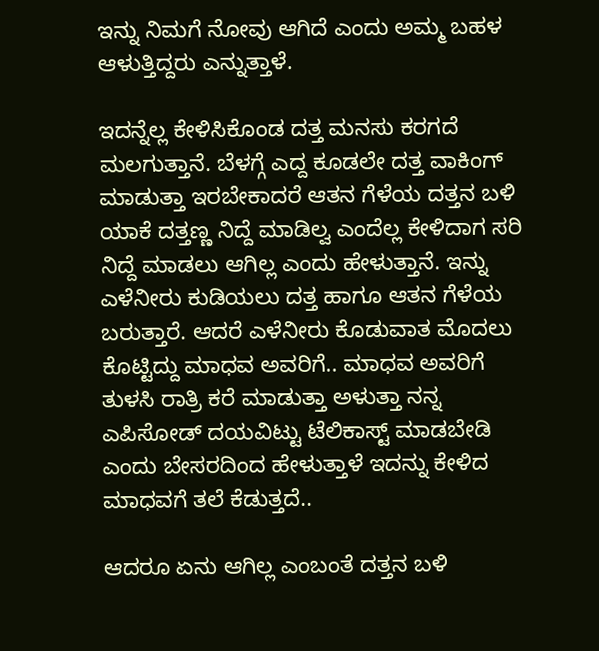ಇನ್ನು ನಿಮಗೆ ನೋವು ಆಗಿದೆ ಎಂದು ಅಮ್ಮ ಬಹಳ ಆಳುತ್ತಿದ್ದರು ಎನ್ನುತ್ತಾಳೆ.

ಇದನ್ನೆಲ್ಲ ಕೇಳಿಸಿಕೊಂಡ ದತ್ತ ಮನಸು ಕರಗದೆ ಮಲಗುತ್ತಾನೆ. ಬೆಳಗ್ಗೆ ಎದ್ದ ಕೂಡಲೇ ದತ್ತ ವಾಕಿಂಗ್ ಮಾಡುತ್ತಾ ಇರಬೇಕಾದರೆ ಆತನ ಗೆಳೆಯ ದತ್ತನ ಬಳಿ ಯಾಕೆ ದತ್ತಣ್ಣ ನಿದ್ದೆ ಮಾಡಿಲ್ವ ಎಂದೆಲ್ಲ ಕೇಳಿದಾಗ ಸರಿ ನಿದ್ದೆ ಮಾಡಲು ಆಗಿಲ್ಲ ಎಂದು ಹೇಳುತ್ತಾನೆ. ಇನ್ನು ಎಳೆನೀರು ಕುಡಿಯಲು ದತ್ತ ಹಾಗೂ ಆತನ ಗೆಳೆಯ ಬರುತ್ತಾರೆ. ಆದರೆ ಎಳೆನೀರು ಕೊಡುವಾತ ಮೊದಲು ಕೊಟ್ಟಿದ್ದು ಮಾಧವ ಅವರಿಗೆ.. ಮಾಧವ ಅವರಿಗೆ ತುಳಸಿ ರಾತ್ರಿ ಕರೆ ಮಾಡುತ್ತಾ ಅಳುತ್ತಾ ನನ್ನ ಎಪಿಸೋಡ್ ದಯವಿಟ್ಟು ಟೆಲಿಕಾಸ್ಟ್ ಮಾಡಬೇಡಿ ಎಂದು ಬೇಸರದಿಂದ ಹೇಳುತ್ತಾಳೆ ಇದನ್ನು ಕೇಳಿದ ಮಾಧವಗೆ ತಲೆ ಕೆಡುತ್ತದೆ..

ಆದರೂ ಏನು ಆಗಿಲ್ಲ ಎಂಬಂತೆ ದತ್ತನ ಬಳಿ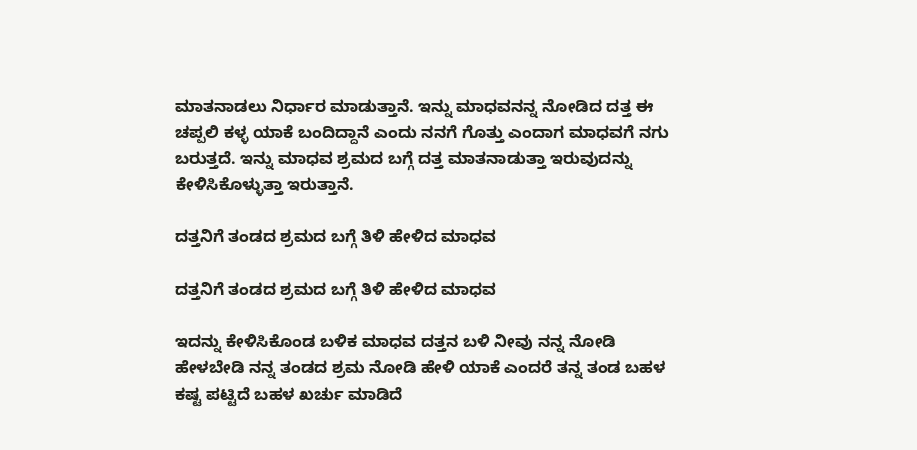ಮಾತನಾಡಲು ನಿರ್ಧಾರ ಮಾಡುತ್ತಾನೆ. ಇನ್ನು ಮಾಧವನನ್ನ ನೋಡಿದ ದತ್ತ ಈ ಚಪ್ಪಲಿ ಕಳ್ಳ ಯಾಕೆ ಬಂದಿದ್ದಾನೆ ಎಂದು ನನಗೆ ಗೊತ್ತು ಎಂದಾಗ ಮಾಧವಗೆ ನಗು ಬರುತ್ತದೆ. ಇನ್ನು ಮಾಧವ ಶ್ರಮದ ಬಗ್ಗೆ ದತ್ತ ಮಾತನಾಡುತ್ತಾ ಇರುವುದನ್ನು ಕೇಳಿಸಿಕೊಳ್ಳುತ್ತಾ ಇರುತ್ತಾನೆ.

ದತ್ತನಿಗೆ ತಂಡದ ಶ್ರಮದ ಬಗ್ಗೆ ತಿಳಿ ಹೇಳಿದ ಮಾಧವ

ದತ್ತನಿಗೆ ತಂಡದ ಶ್ರಮದ ಬಗ್ಗೆ ತಿಳಿ ಹೇಳಿದ ಮಾಧವ

ಇದನ್ನು ಕೇಳಿಸಿಕೊಂಡ ಬಳಿಕ ಮಾಧವ ದತ್ತನ ಬಳಿ ನೀವು ನನ್ನ ನೋಡಿ ಹೇಳಬೇಡಿ ನನ್ನ ತಂಡದ ಶ್ರಮ ನೋಡಿ ಹೇಳಿ ಯಾಕೆ ಎಂದರೆ ತನ್ನ ತಂಡ ಬಹಳ ಕಷ್ಟ ಪಟ್ಟಿದೆ ಬಹಳ ಖರ್ಚು ಮಾಡಿದೆ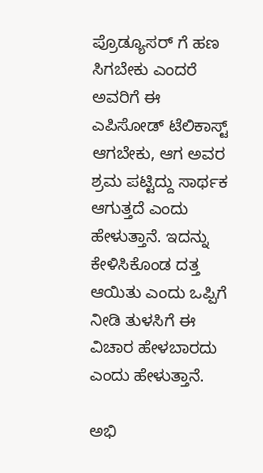ಪ್ರೊಡ್ಯೂಸರ್ ಗೆ ಹಣ ಸಿಗಬೇಕು ಎಂದರೆ ಅವರಿಗೆ ಈ ಎಪಿಸೋಡ್ ಟೆಲಿಕಾಸ್ಟ್ ಆಗಬೇಕು, ಆಗ ಅವರ ಶ್ರಮ ಪಟ್ಟಿದ್ದು ಸಾರ್ಥಕ ಆಗುತ್ತದೆ ಎಂದು ಹೇಳುತ್ತಾನೆ. ಇದನ್ನು ಕೇಳಿಸಿಕೊಂಡ ದತ್ತ ಆಯಿತು ಎಂದು ಒಪ್ಪಿಗೆ ನೀಡಿ ತುಳಸಿಗೆ ಈ ವಿಚಾರ ಹೇಳಬಾರದು ಎಂದು ಹೇಳುತ್ತಾನೆ.

ಅಭಿ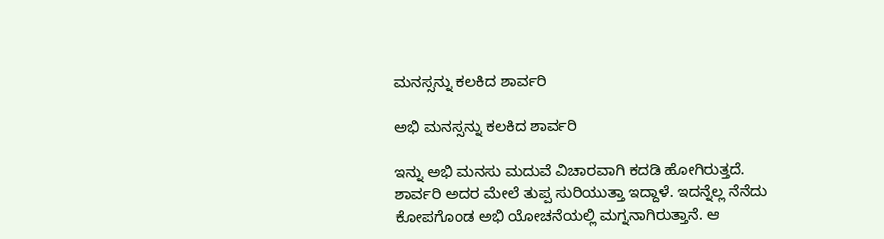ಮನಸ್ಸನ್ನು ಕಲಕಿದ ಶಾರ್ವರಿ

ಅಭಿ ಮನಸ್ಸನ್ನು ಕಲಕಿದ ಶಾರ್ವರಿ

ಇನ್ನು ಅಭಿ ಮನಸು ಮದುವೆ ವಿಚಾರವಾಗಿ ಕದಡಿ ಹೋಗಿರುತ್ತದೆ. ಶಾರ್ವರಿ ಅದರ ಮೇಲೆ ತುಪ್ಪ ಸುರಿಯುತ್ತಾ ಇದ್ದಾಳೆ. ಇದನ್ನೆಲ್ಲ ನೆನೆದು ಕೋಪಗೊಂಡ ಅಭಿ ಯೋಚನೆಯಲ್ಲಿ ಮಗ್ನನಾಗಿರುತ್ತಾನೆ. ಆ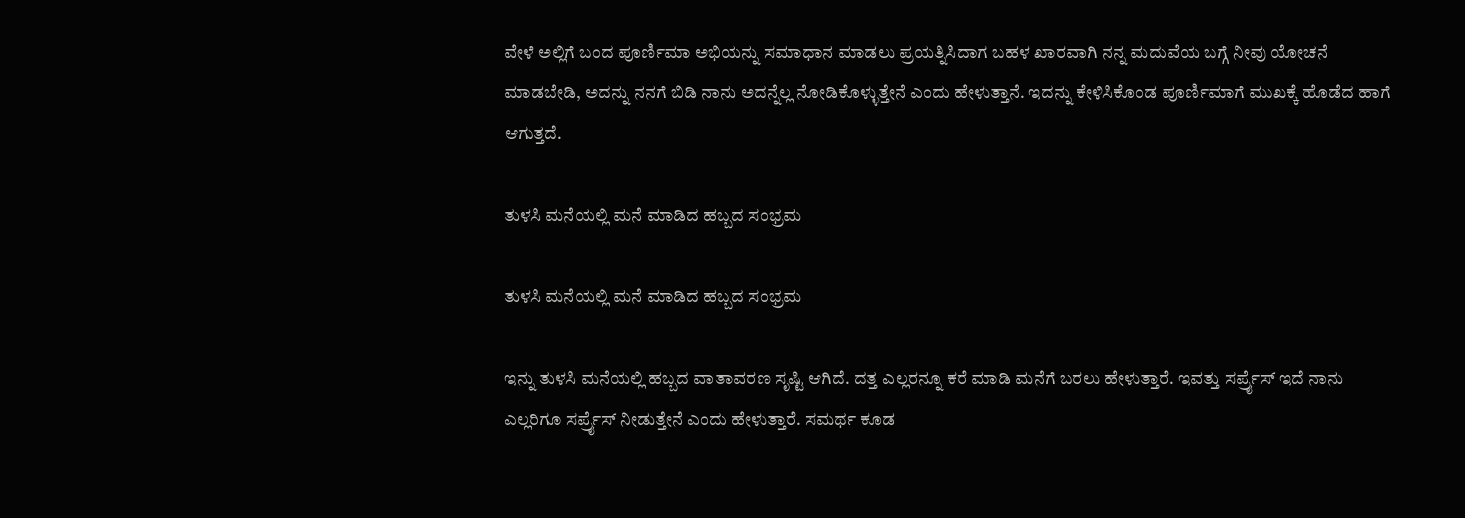ವೇಳೆ ಅಲ್ಲಿಗೆ ಬಂದ ಪೂರ್ಣಿಮಾ ಅಭಿಯನ್ನು ಸಮಾಧಾನ ಮಾಡಲು ಪ್ರಯತ್ನಿಸಿದಾಗ ಬಹಳ ಖಾರವಾಗಿ ನನ್ನ ಮದುವೆಯ ಬಗ್ಗೆ ನೀವು ಯೋಚನೆ ಮಾಡಬೇಡಿ, ಅದನ್ನು ನನಗೆ ಬಿಡಿ ನಾನು ಅದನ್ನೆಲ್ಲ ನೋಡಿಕೊಳ್ಳುತ್ತೇನೆ ಎಂದು ಹೇಳುತ್ತಾನೆ. ಇದನ್ನು ಕೇಳಿಸಿಕೊಂಡ ಪೂರ್ಣಿಮಾಗೆ ಮುಖಕ್ಕೆ ಹೊಡೆದ ಹಾಗೆ ಆಗುತ್ತದೆ.

ತುಳಸಿ ಮನೆಯಲ್ಲಿ ಮನೆ ಮಾಡಿದ ಹಬ್ಬದ ಸಂಭ್ರಮ

ತುಳಸಿ ಮನೆಯಲ್ಲಿ ಮನೆ ಮಾಡಿದ ಹಬ್ಬದ ಸಂಭ್ರಮ

ಇನ್ನು ತುಳಸಿ ಮನೆಯಲ್ಲಿ ಹಬ್ಬದ ವಾತಾವರಣ ಸೃಷ್ಟಿ ಆಗಿದೆ. ದತ್ತ ಎಲ್ಲರನ್ನೂ ಕರೆ ಮಾಡಿ ಮನೆಗೆ ಬರಲು ಹೇಳುತ್ತಾರೆ. ಇವತ್ತು ಸರ್ಪ್ರೈಸ್ ಇದೆ ನಾನು ಎಲ್ಲರಿಗೂ ಸರ್ಪ್ರೈಸ್ ನೀಡುತ್ತೇನೆ ಎಂದು ಹೇಳುತ್ತಾರೆ. ಸಮರ್ಥ ಕೂಡ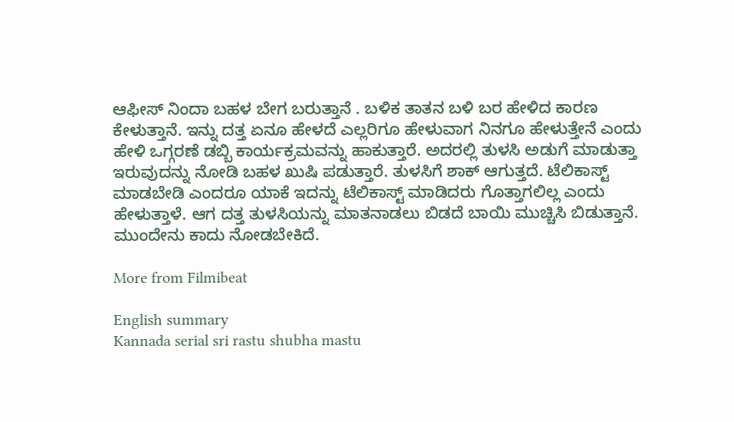ಆಫೀಸ್ ನಿಂದಾ ಬಹಳ ಬೇಗ ಬರುತ್ತಾನೆ . ಬಳಿಕ ತಾತನ ಬಳಿ ಬರ ಹೇಳಿದ ಕಾರಣ ಕೇಳುತ್ತಾನೆ. ಇನ್ನು ದತ್ತ ಏನೂ ಹೇಳದೆ ಎಲ್ಲರಿಗೂ ಹೇಳುವಾಗ ನಿನಗೂ ಹೇಳುತ್ತೇನೆ ಎಂದು ಹೇಳಿ ಒಗ್ಗರಣೆ ಡಬ್ಬಿ ಕಾರ್ಯಕ್ರಮವನ್ನು ಹಾಕುತ್ತಾರೆ. ಅದರಲ್ಲಿ ತುಳಸಿ ಅಡುಗೆ ಮಾಡುತ್ತಾ ಇರುವುದನ್ನು ನೋಡಿ ಬಹಳ ಖುಷಿ ಪಡುತ್ತಾರೆ. ತುಳಸಿಗೆ ಶಾಕ್ ಆಗುತ್ತದೆ. ಟೆಲಿಕಾಸ್ಟ್ ಮಾಡಬೇಡಿ ಎಂದರೂ ಯಾಕೆ ಇದನ್ನು ಟೆಲಿಕಾಸ್ಟ್ ಮಾಡಿದರು ಗೊತ್ತಾಗಲಿಲ್ಲ ಎಂದು ಹೇಳುತ್ತಾಳೆ. ಆಗ ದತ್ತ ತುಳಸಿಯನ್ನು ಮಾತನಾಡಲು ಬಿಡದೆ ಬಾಯಿ ಮುಚ್ಚಿಸಿ ಬಿಡುತ್ತಾನೆ. ಮುಂದೇನು ಕಾದು ನೋಡಬೇಕಿದೆ.

More from Filmibeat

English summary
Kannada serial sri rastu shubha mastu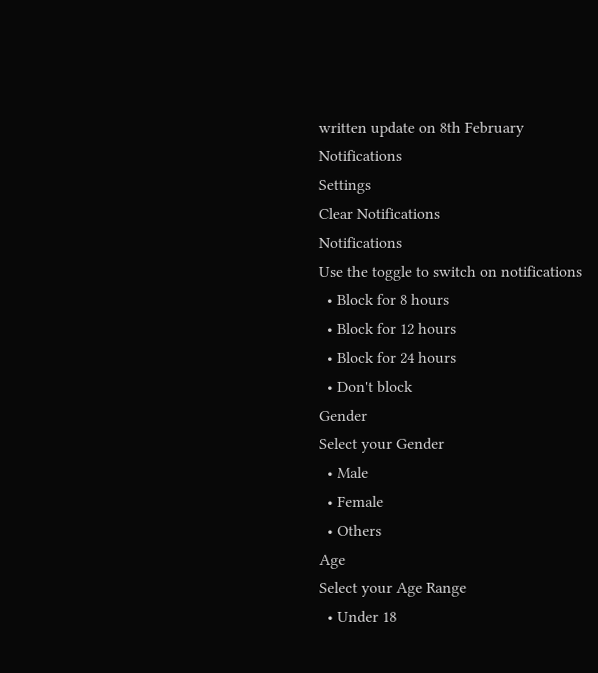written update on 8th February
Notifications
Settings
Clear Notifications
Notifications
Use the toggle to switch on notifications
  • Block for 8 hours
  • Block for 12 hours
  • Block for 24 hours
  • Don't block
Gender
Select your Gender
  • Male
  • Female
  • Others
Age
Select your Age Range
  • Under 18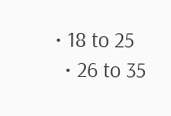• 18 to 25
  • 26 to 35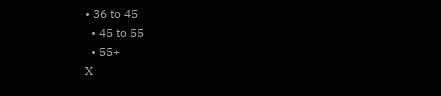• 36 to 45
  • 45 to 55
  • 55+
X